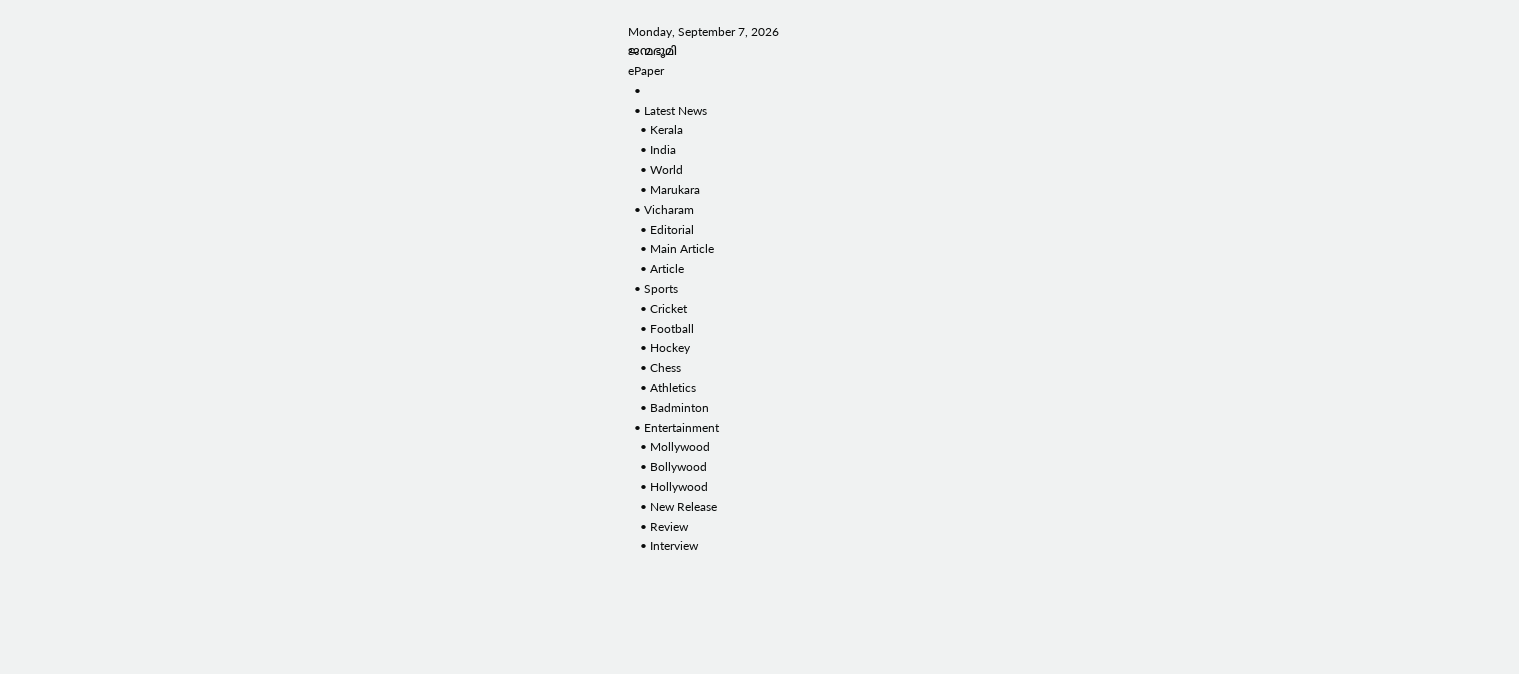Monday, September 7, 2026
ജന്മഭൂമി
ePaper
  •
  • Latest News
    • Kerala
    • India
    • World
    • Marukara
  • Vicharam
    • Editorial
    • Main Article
    • Article
  • Sports
    • Cricket
    • Football
    • Hockey
    • Chess
    • Athletics
    • Badminton
  • Entertainment
    • Mollywood
    • Bollywood
    • Hollywood
    • New Release
    • Review
    • Interview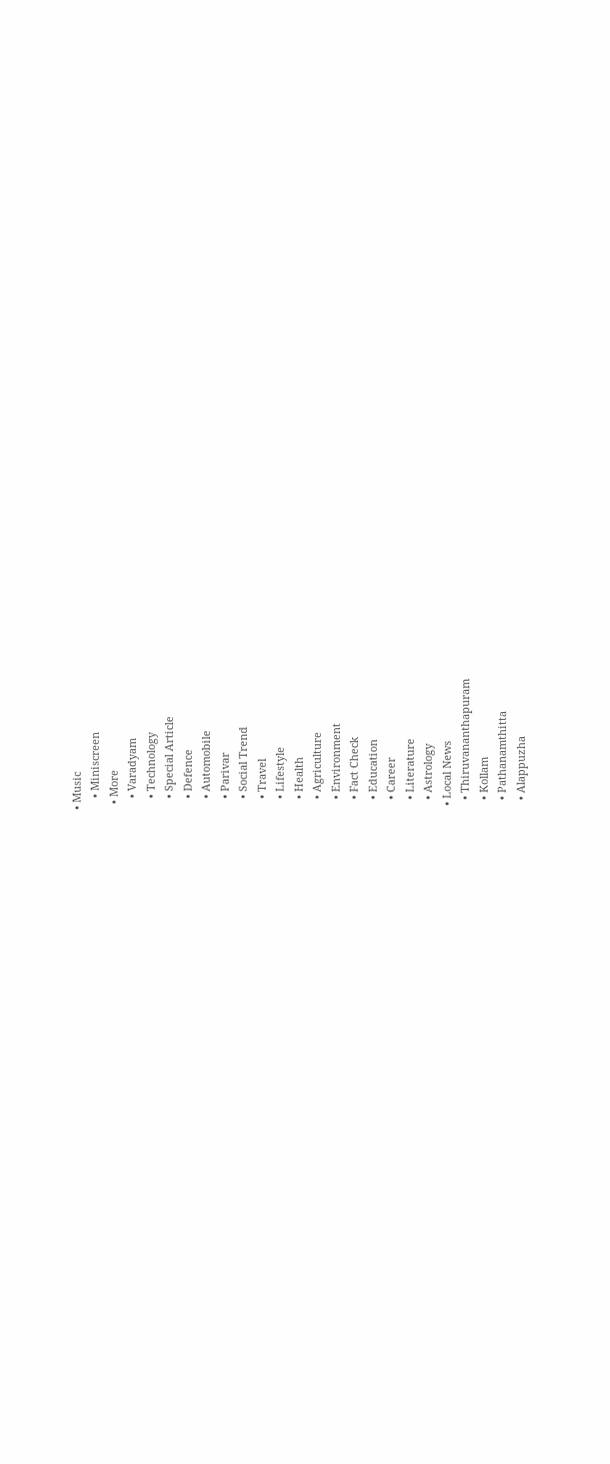• Music
    • Miniscreen
  • More
    • Varadyam
    • Technology
    • Special Article
    • Defence
    • Automobile
    • Parivar
    • Social Trend
    • Travel
    • Lifestyle
    • Health
    • Agriculture
    • Environment
    • Fact Check
    • Education
    • Career
    • Literature
    • Astrology
  • Local News
    • Thiruvananthapuram
    • Kollam
    • Pathanamthitta
    • Alappuzha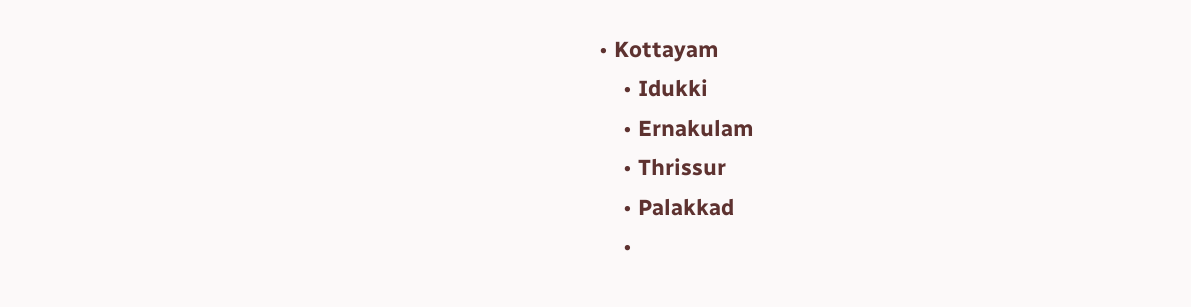• Kottayam
    • Idukki
    • Ernakulam
    • Thrissur
    • Palakkad
    •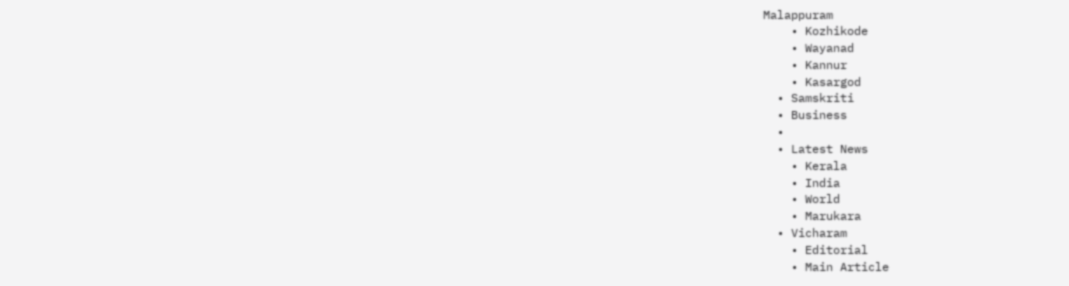Malappuram
    • Kozhikode
    • Wayanad
    • Kannur
    • Kasargod
  • Samskriti
  • Business
  •
  • Latest News
    • Kerala
    • India
    • World
    • Marukara
  • Vicharam
    • Editorial
    • Main Article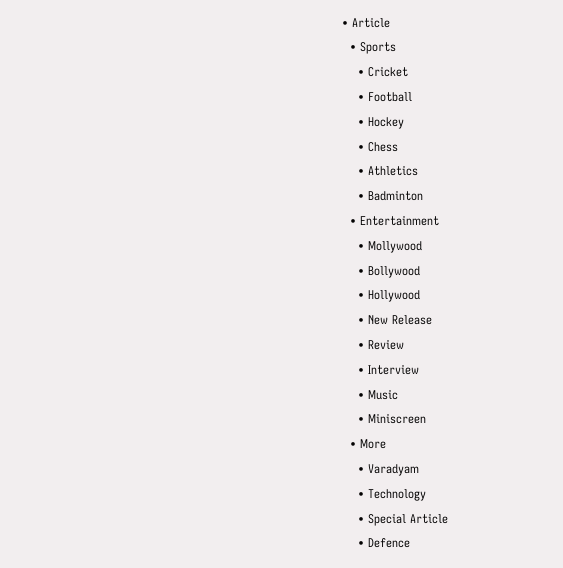• Article
  • Sports
    • Cricket
    • Football
    • Hockey
    • Chess
    • Athletics
    • Badminton
  • Entertainment
    • Mollywood
    • Bollywood
    • Hollywood
    • New Release
    • Review
    • Interview
    • Music
    • Miniscreen
  • More
    • Varadyam
    • Technology
    • Special Article
    • Defence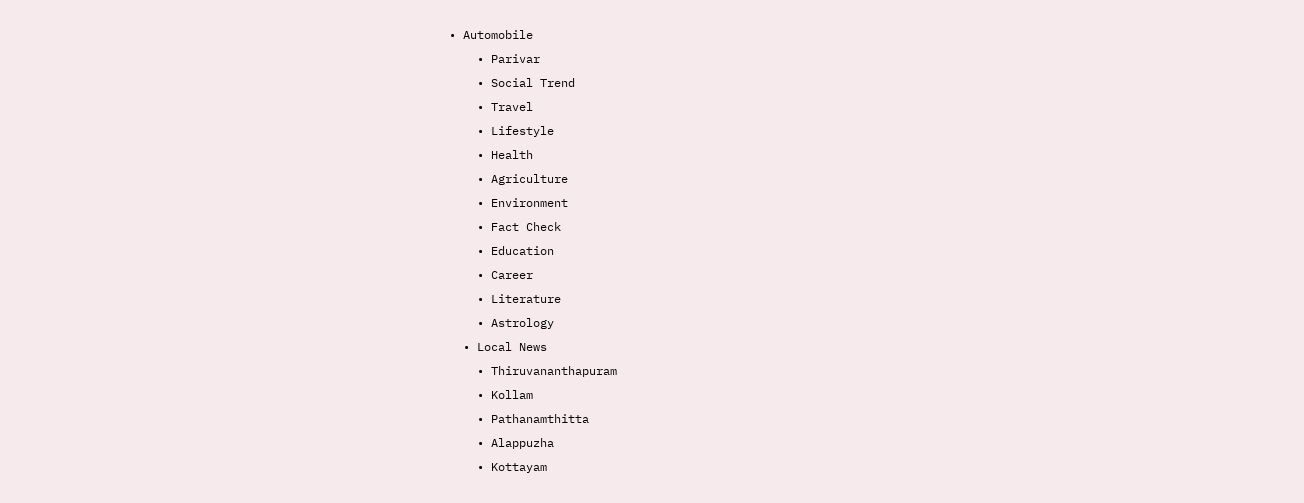• Automobile
    • Parivar
    • Social Trend
    • Travel
    • Lifestyle
    • Health
    • Agriculture
    • Environment
    • Fact Check
    • Education
    • Career
    • Literature
    • Astrology
  • Local News
    • Thiruvananthapuram
    • Kollam
    • Pathanamthitta
    • Alappuzha
    • Kottayam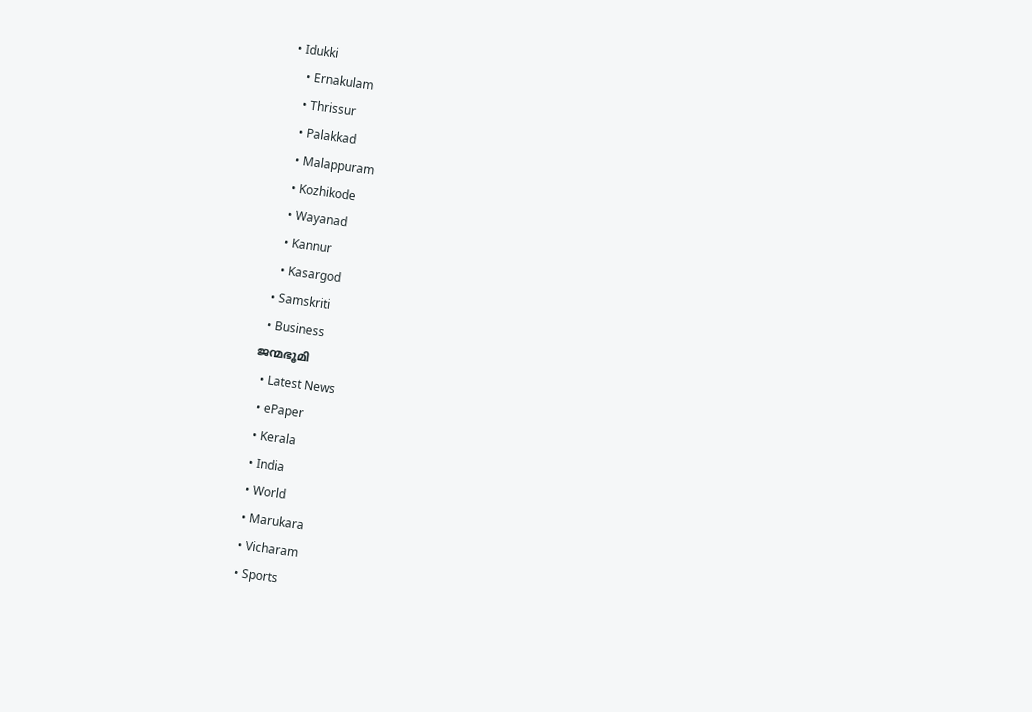• Idukki
    • Ernakulam
    • Thrissur
    • Palakkad
    • Malappuram
    • Kozhikode
    • Wayanad
    • Kannur
    • Kasargod
  • Samskriti
  • Business
ജന്മഭൂമി
  • Latest News
  • ePaper
  • Kerala
  • India
  • World
  • Marukara
  • Vicharam
  • Sports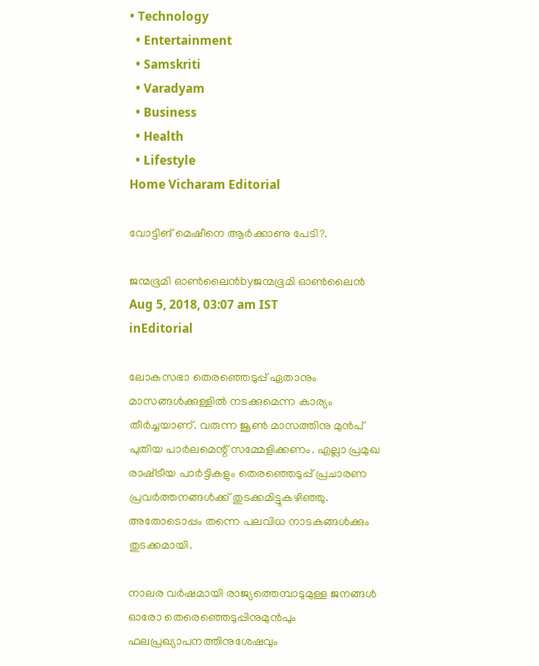• Technology
  • Entertainment
  • Samskriti
  • Varadyam
  • Business
  • Health
  • Lifestyle
Home Vicharam Editorial

വോട്ടിങ് മെഷീനെ ആർക്കാണു പേടി?.

ജന്മഭൂമി ഓണ്‍ലൈന്‍byജന്മഭൂമി ഓണ്‍ലൈന്‍
Aug 5, 2018, 03:07 am IST
inEditorial

ലോകസഭാ തെരഞ്ഞെടുപ്പ് ഏതാനും മാസങ്ങള്‍ക്കുള്ളില്‍ നടക്കുമെന്ന കാര്യം തീര്‍ച്ചയാണ്. വരുന്ന ജൂണ്‍ മാസത്തിനു മുന്‍പ് പുതിയ പാര്‍ലമെന്റ് സമ്മേളിക്കണം. എല്ലാ പ്രമുഖ രാഷ്‌ട്രീയ പാര്‍ട്ടികളും തെരഞ്ഞെടുപ്പ് പ്രചാരണ പ്രവര്‍ത്തനങ്ങള്‍ക്ക് തുടക്കമിട്ടുകഴിഞ്ഞു. അതോടൊപ്പം തന്നെ പലവിധ നാടകങ്ങള്‍ക്കും തുടക്കമായി.

നാലര വര്‍ഷമായി രാജ്യത്തെമ്പാടുമുള്ള ജനങ്ങള്‍ ഓരോ തെരെഞ്ഞെടുപ്പിനുമുന്‍പും ഫലപ്രഖ്യാപനത്തിനുശേഷവും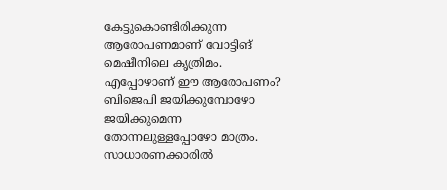കേട്ടുകൊണ്ടിരിക്കുന്ന ആരോപണമാണ് വോട്ടിങ് മെഷീനിലെ കൃത്രിമം. എപ്പോഴാണ് ഈ ആരോപണം? ബിജെപി ജയിക്കുമ്പോഴോ ജയിക്കുമെന്ന തോന്നലുള്ളപ്പോഴോ മാത്രം. സാധാരണക്കാരില്‍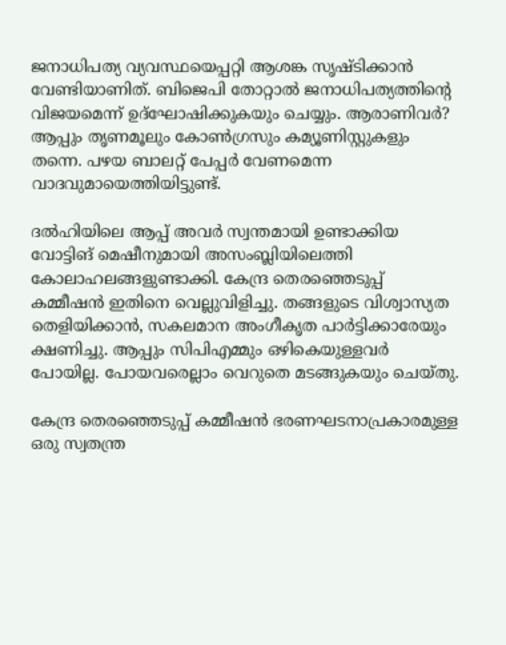ജനാധിപത്യ വ്യവസ്ഥയെപ്പറ്റി ആശങ്ക സൃഷ്ടിക്കാന്‍ വേണ്ടിയാണിത്. ബിജെപി തോറ്റാല്‍ ജനാധിപത്യത്തിന്റെ വിജയമെന്ന് ഉദ്‌ഘോഷിക്കുകയും ചെയ്യും. ആരാണിവര്‍? ആപ്പും തൃണമൂലും കോണ്‍ഗ്രസും കമ്യൂണിസ്റ്റുകളും തന്നെ. പഴയ ബാലറ്റ് പേപ്പര്‍ വേണമെന്ന വാദവുമായെത്തിയിട്ടുണ്ട്.

ദല്‍ഹിയിലെ ആപ്പ് അവര്‍ സ്വന്തമായി ഉണ്ടാക്കിയ വോട്ടിങ് മെഷീനുമായി അസംബ്ലിയിലെത്തി കോലാഹലങ്ങളുണ്ടാക്കി. കേന്ദ്ര തെരഞ്ഞെടുപ്പ് കമ്മീഷന്‍ ഇതിനെ വെല്ലുവിളിച്ചു. തങ്ങളുടെ വിശ്വാസ്യത തെളിയിക്കാന്‍, സകലമാന അംഗീകൃത പാര്‍ട്ടിക്കാരേയും ക്ഷണിച്ചു. ആപ്പും സിപിഎമ്മും ഒഴികെയുള്ളവര്‍ പോയില്ല. പോയവരെല്ലാം വെറുതെ മടങ്ങുകയും ചെയ്തു.

കേന്ദ്ര തെരഞ്ഞെടുപ്പ് കമ്മീഷന്‍ ഭരണഘടനാപ്രകാരമുള്ള ഒരു സ്വതന്ത്ര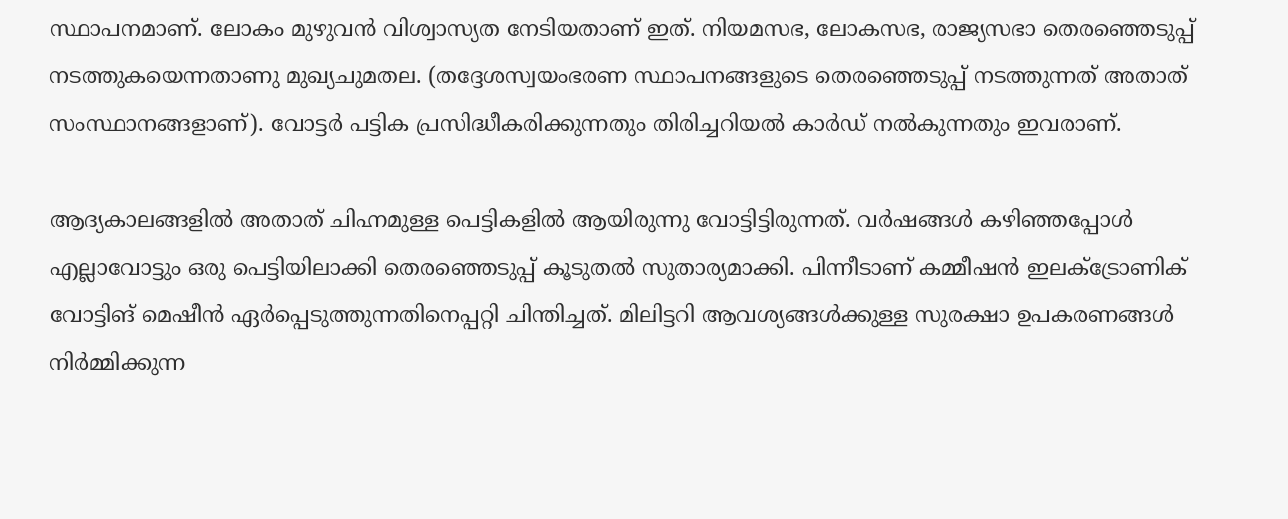സ്ഥാപനമാണ്. ലോകം മുഴുവന്‍ വിശ്വാസ്യത നേടിയതാണ് ഇത്. നിയമസഭ, ലോകസഭ, രാജ്യസഭാ തെരഞ്ഞെടുപ്പ് നടത്തുകയെന്നതാണു മുഖ്യചുമതല. (തദ്ദേശസ്വയംഭരണ സ്ഥാപനങ്ങളുടെ തെരഞ്ഞെടുപ്പ് നടത്തുന്നത് അതാത് സംസ്ഥാനങ്ങളാണ്). വോട്ടര്‍ പട്ടിക പ്രസിദ്ധീകരിക്കുന്നതും തിരിച്ചറിയല്‍ കാര്‍ഡ് നല്‍കുന്നതും ഇവരാണ്.

ആദ്യകാലങ്ങളില്‍ അതാത് ചിഹ്നമുള്ള പെട്ടികളില്‍ ആയിരുന്നു വോട്ടിട്ടിരുന്നത്. വര്‍ഷങ്ങള്‍ കഴിഞ്ഞപ്പോള്‍ എല്ലാവോട്ടും ഒരു പെട്ടിയിലാക്കി തെരഞ്ഞെടുപ്പ് കൂടുതല്‍ സുതാര്യമാക്കി. പിന്നീടാണ് കമ്മീഷന്‍ ഇലക്ട്രോണിക് വോട്ടിങ് മെഷീന്‍ ഏര്‍പ്പെടുത്തുന്നതിനെപ്പറ്റി ചിന്തിച്ചത്. മിലിട്ടറി ആവശ്യങ്ങള്‍ക്കുള്ള സുരക്ഷാ ഉപകരണങ്ങള്‍ നിര്‍മ്മിക്കുന്ന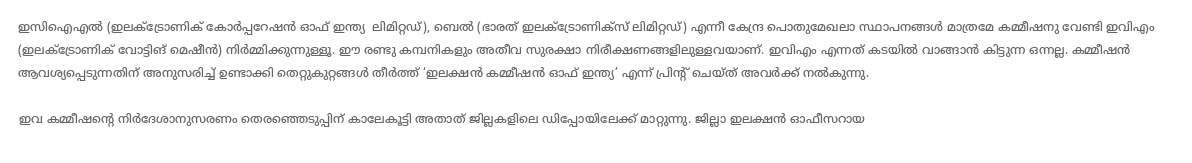ഇസിഐഎല്‍ (ഇലക്ട്രോണിക് കോര്‍പ്പറേഷന്‍ ഓഫ് ഇന്ത്യ  ലിമിറ്റഡ്), ബെല്‍ (ഭാരത് ഇലക്ട്രോണിക്‌സ് ലിമിറ്റഡ്) എന്നീ കേന്ദ്ര പൊതുമേഖലാ സ്ഥാപനങ്ങള്‍ മാത്രമേ കമ്മീഷനു വേണ്ടി ഇവിഎം (ഇലക്ട്രോണിക് വോട്ടിങ് മെഷീന്‍) നിര്‍മ്മിക്കുന്നുള്ളൂ. ഈ രണ്ടു കമ്പനികളും അതീവ സുരക്ഷാ നിരീക്ഷണങ്ങളിലുള്ളവയാണ്. ഇവിഎം എന്നത് കടയില്‍ വാങ്ങാന്‍ കിട്ടുന്ന ഒന്നല്ല. കമ്മീഷന്‍ ആവശ്യപ്പെടുന്നതിന് അനുസരിച്ച് ഉണ്ടാക്കി തെറ്റുകുറ്റങ്ങള്‍ തീര്‍ത്ത് ‘ഇലക്ഷന്‍ കമ്മീഷന്‍ ഓഫ് ഇന്ത്യ’ എന്ന് പ്രിന്റ് ചെയ്ത് അവര്‍ക്ക് നല്‍കുന്നു.

ഇവ കമ്മീഷന്റെ നിര്‍ദേശാനുസരണം തെരഞ്ഞെടുപ്പിന് കാലേകൂട്ടി അതാത് ജില്ലകളിലെ ഡിപ്പോയിലേക്ക് മാറ്റുന്നു. ജില്ലാ ഇലക്ഷന്‍ ഓഫീസറായ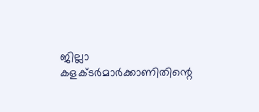ജില്ലാ കളക്ടര്‍മാര്‍ക്കാണിതിന്റെ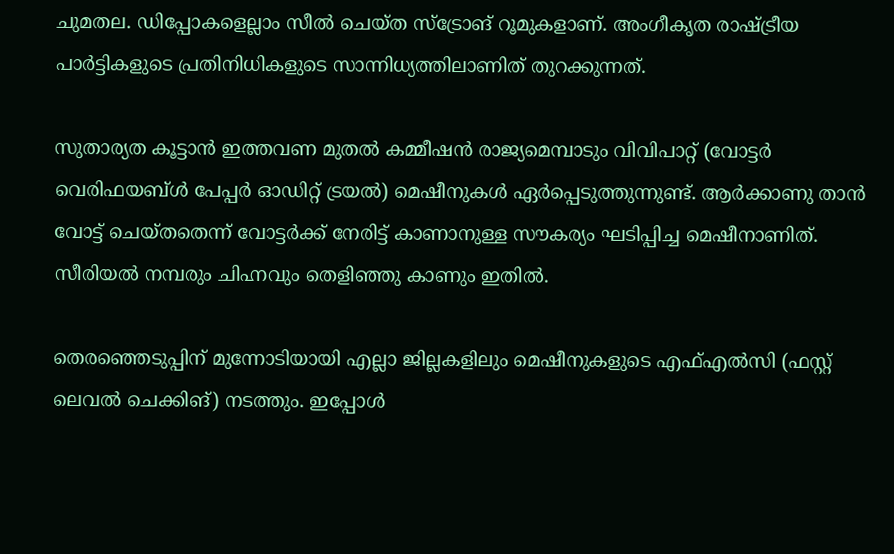ചുമതല. ഡിപ്പോകളെല്ലാം സീല്‍ ചെയ്ത സ്‌ട്രോങ് റൂമുകളാണ്. അംഗീകൃത രാഷ്‌ട്രീയ പാര്‍ട്ടികളുടെ പ്രതിനിധികളുടെ സാന്നിധ്യത്തിലാണിത് തുറക്കുന്നത്.

സുതാര്യത കൂട്ടാന്‍ ഇത്തവണ മുതല്‍ കമ്മീഷന്‍ രാജ്യമെമ്പാടും വിവിപാറ്റ് (വോട്ടര്‍ വെരിഫയബ്ള്‍ പേപ്പര്‍ ഓഡിറ്റ് ട്രയല്‍) മെഷീനുകള്‍ ഏര്‍പ്പെടുത്തുന്നുണ്ട്. ആര്‍ക്കാണു താന്‍ വോട്ട് ചെയ്തതെന്ന് വോട്ടര്‍ക്ക് നേരിട്ട് കാണാനുള്ള സൗകര്യം ഘടിപ്പിച്ച മെഷീനാണിത്. സീരിയല്‍ നമ്പരും ചിഹ്നവും തെളിഞ്ഞു കാണും ഇതില്‍.

തെരഞ്ഞെടുപ്പിന് മുന്നോടിയായി എല്ലാ ജില്ലകളിലും മെഷീനുകളുടെ എഫ്എല്‍സി (ഫസ്റ്റ് ലെവല്‍ ചെക്കിങ്) നടത്തും. ഇപ്പോള്‍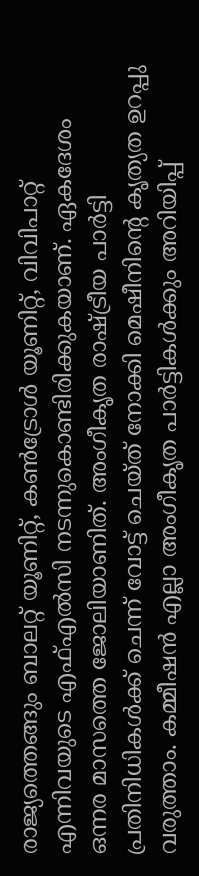രാജ്യത്തെങ്ങും ബാലറ്റ് യൂണിറ്റ്, കണ്‍ട്രോള്‍ യൂണിറ്റ്, വിവിപാറ്റ് എന്നിവയുടെ എഫ്എല്‍സി നടന്നുകൊണ്ടിരിക്കുകയാണ്. ഏകദേശം ഒന്നര മാസത്തെ ജോലിയാണിത്. അംഗീകൃത രാഷ്‌ട്രീയ പാര്‍ട്ടി പ്രതിനിധികള്‍ക്ക് ചെന്ന് വോട്ട് ചെയ്ത് നോക്കി മെഷീനിന്റെ കൃത്യത ഉറപ്പു വരുത്താം. കമ്മീഷന്‍ എല്ലാ അംഗീകൃത പാര്‍ട്ടികള്‍ക്കും അറിയിപ്പ്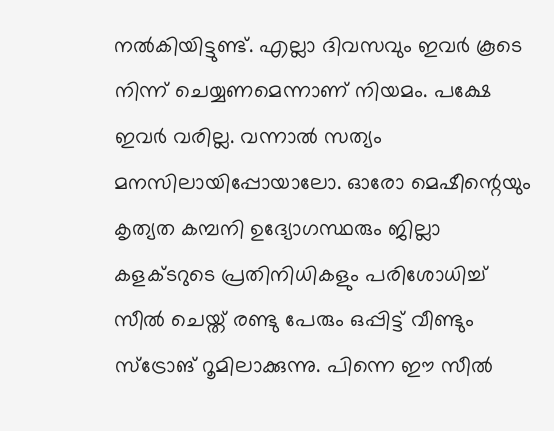നല്‍കിയിട്ടുണ്ട്. എല്ലാ ദിവസവും ഇവര്‍ കൂടെ നിന്ന് ചെയ്യണമെന്നാണ് നിയമം. പക്ഷേ ഇവര്‍ വരില്ല. വന്നാല്‍ സത്യം മനസിലായിപ്പോയാലോ. ഓരോ മെഷീന്റെയും കൃത്യത കമ്പനി ഉദ്യോഗസ്ഥരും ജില്ലാ കളക്ടറുടെ പ്രതിനിധികളും പരിശോധിച്ച് സീല്‍ ചെയ്ത് രണ്ടു പേരും ഒപ്പിട്ട് വീണ്ടും സ്‌ട്രോങ് റൂമിലാക്കുന്നു. പിന്നെ ഈ സീല്‍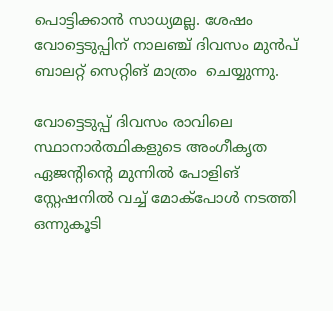പൊട്ടിക്കാന്‍ സാധ്യമല്ല. ശേഷം വോട്ടെടുപ്പിന് നാലഞ്ച് ദിവസം മുന്‍പ് ബാലറ്റ് സെറ്റിങ് മാത്രം  ചെയ്യുന്നു.

വോട്ടെടുപ്പ് ദിവസം രാവിലെ സ്ഥാനാര്‍ത്ഥികളുടെ അംഗീകൃത ഏജന്റിന്റെ മുന്നില്‍ പോളിങ് സ്റ്റേഷനില്‍ വച്ച് മോക്‌പോള്‍ നടത്തി ഒന്നുകൂടി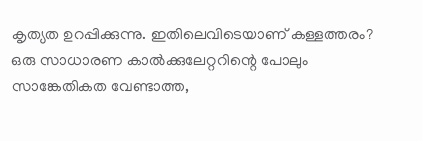കൃത്യത ഉറപ്പിക്കുന്നു. ഇതിലെവിടെയാണ് കള്ളത്തരം? ഒരു സാധാരണ കാല്‍ക്കുലേറ്ററിന്റെ പോലും സാങ്കേതികത വേണ്ടാത്ത,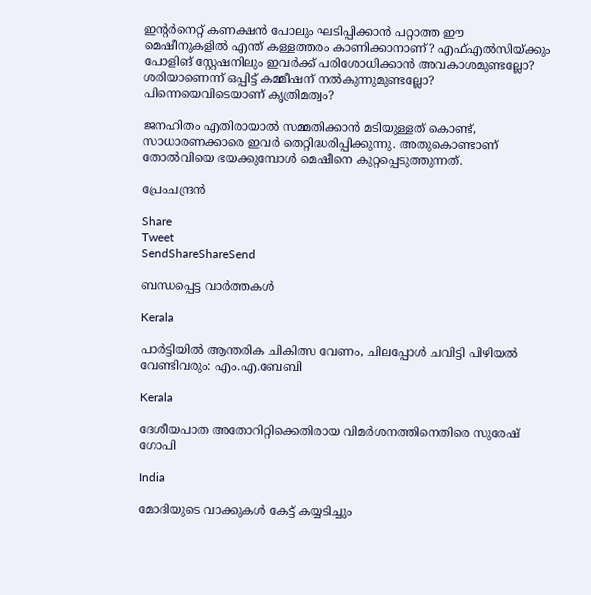ഇന്റര്‍നെറ്റ് കണക്ഷന്‍ പോലും ഘടിപ്പിക്കാന്‍ പറ്റാത്ത ഈ മെഷീനുകളില്‍ എന്ത് കള്ളത്തരം കാണിക്കാനാണ്? എഫ്എല്‍സിയ്‌ക്കും പോളിങ് സ്റ്റേഷനിലും ഇവര്‍ക്ക് പരിശോധിക്കാന്‍ അവകാശമുണ്ടല്ലോ? ശരിയാണെന്ന് ഒപ്പിട്ട് കമ്മീഷന് നല്‍കുന്നുമുണ്ടല്ലോ? പിന്നെയെവിടെയാണ് കൃത്രിമത്വം?

ജനഹിതം എതിരായാല്‍ സമ്മതിക്കാന്‍ മടിയുള്ളത് കൊണ്ട്, സാധാരണക്കാരെ ഇവര്‍ തെറ്റിദ്ധരിപ്പിക്കുന്നു. അതുകൊണ്ടാണ് തോല്‍വിയെ ഭയക്കുമ്പോള്‍ മെഷീനെ കുറ്റപ്പെടുത്തുന്നത്.

പ്രേംചന്ദ്രന്‍

Share
Tweet
SendShareShareSend

ബന്ധപ്പെട്ട വാര്‍ത്തകള്‍

Kerala

പാര്‍ട്ടിയില്‍ ആന്തരിക ചികിത്സ വേണം, ചിലപ്പോള്‍ ചവിട്ടി പിഴിയല്‍ വേണ്ടിവരും: എം.എ.ബേബി

Kerala

ദേശീയപാത അതോറിറ്റിക്കെതിരായ വിമര്‍ശനത്തിനെതിരെ സുരേഷ് ഗോപി

India

മോദിയുടെ വാക്കുകള്‍ കേട്ട് കയ്യടിച്ചും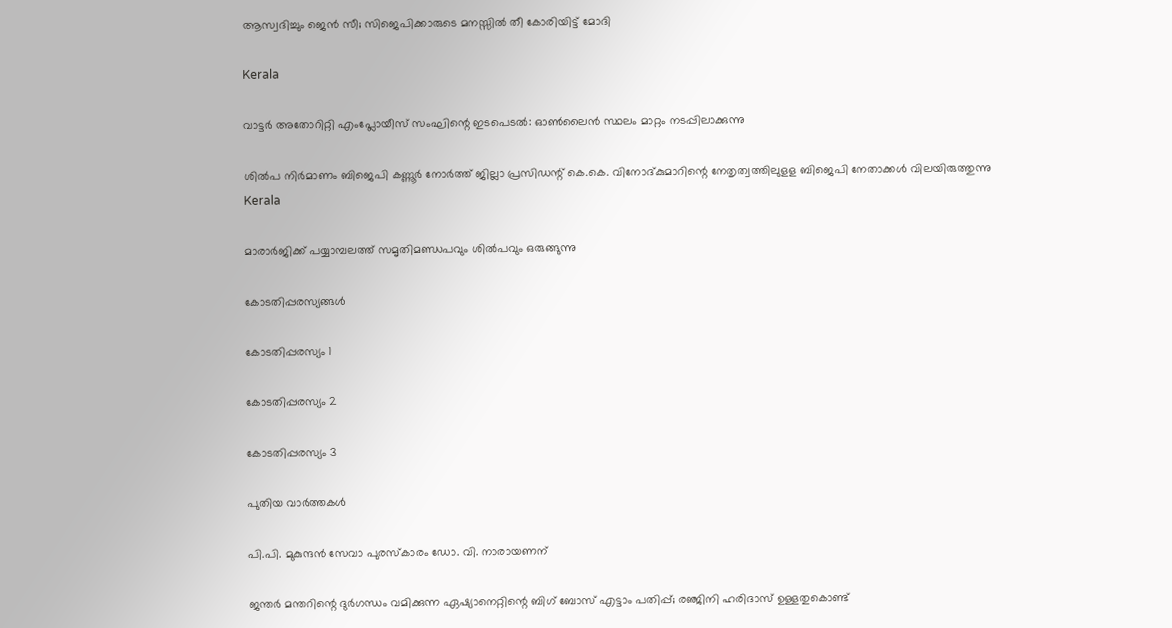ആസ്വദിച്ചും ജെന്‍ സീ; സിജെപിക്കാരുടെ മനസ്സില്‍ തീ കോരിയിട്ട് മോദി

Kerala

വാട്ടര്‍ അതോറിറ്റി എംപ്ലോയീസ് സംഘിന്റെ ഇടപെടല്‍: ഓണ്‍ലൈന്‍ സ്ഥലം മാറ്റം നടപ്പിലാക്കുന്നു

ശില്‍പ നിര്‍മാണം ബിജെപി കണ്ണൂര്‍ നോര്‍ത്ത് ജില്ലാ പ്രസിഡന്റ് കെ.കെ. വിനോദ്കുമാറിന്റെ നേതൃത്വത്തിലുളള ബിജെപി നേതാക്കള്‍ വിലയിരുത്തുന്നു
Kerala

മാരാര്‍ജിക്ക് പയ്യാമ്പലത്ത് സമൃതിമണ്ഡപവും ശില്‍പവും ഒരുങ്ങുന്നു

കോടതിപ്പരസ്യങ്ങള്‍

കോടതിപ്പരസ്യം 1

കോടതിപ്പരസ്യം 2

കോടതിപ്പരസ്യം 3

പുതിയ വാര്‍ത്തകള്‍

പി.പി. മുകുന്ദന്‍ സേവാ പുരസ്‌കാരം ഡോ. വി. നാരായണന്

ജന്തര്‍ മന്തറിന്റെ ദുര്‍ഗന്ധം വമിക്കുന്ന ഏഷ്യാനെറ്റിന്റെ ബിഗ് ബോസ് എട്ടാം പതിപ്പ്; രഞ്ജിനി ഹരിദാസ് ഉള്ളതുകൊണ്ട്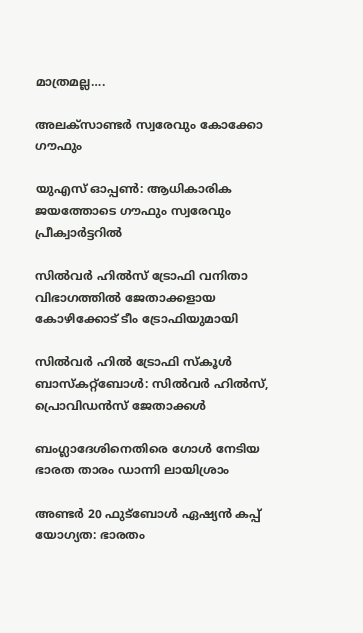മാത്രമല്ല….

അലക്‌സാണ്ടര്‍ സ്വരേവും കോക്കോ ഗൗഫും

യുഎസ് ഓപ്പണ്‍: ആധികാരിക ജയത്തോടെ ഗൗഫും സ്വരേവും പ്രീക്വാര്‍ട്ടറില്‍

സില്‍വര്‍ ഹില്‍സ് ട്രോഫി വനിതാ വിഭാഗത്തില്‍ ജേതാക്കളായ കോഴിക്കോട് ടീം ട്രോഫിയുമായി

സില്‍വര്‍ ഹില്‍ ട്രോഫി സ്‌കൂള്‍ ബാസ്‌കറ്റ്‌ബോള്‍: സില്‍വര്‍ ഹില്‍സ്, പ്രൊവിഡന്‍സ് ജേതാക്കള്‍

ബംഗ്ലാദേശിനെതിരെ ഗോള്‍ നേടിയ ഭാരത താരം ഡാന്നി ലായിശ്രാം

അണ്ടര്‍ 20 ഫുട്‌ബോള്‍ ഏഷ്യന്‍ കപ്പ് യോഗ്യത: ഭാരതം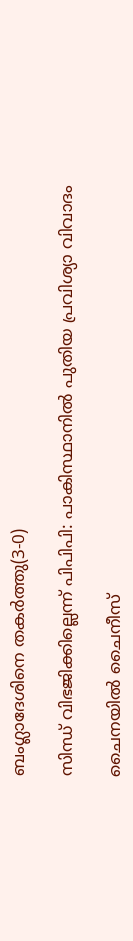ബംഗ്ലാദേശിനെ തകര്‍ത്തു(3-0)

സിന്ധ് വിഭജിക്കില്ലെന്ന് പിപിപി: പാകിസ്ഥാനില്‍ പുതിയ പ്രവിശ്യാ വിവാദം

ചൈനയില്‍ ചൈനീസ്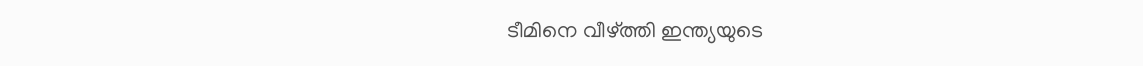ടീമിനെ വീഴ്‌ത്തി ഇന്ത്യയുടെ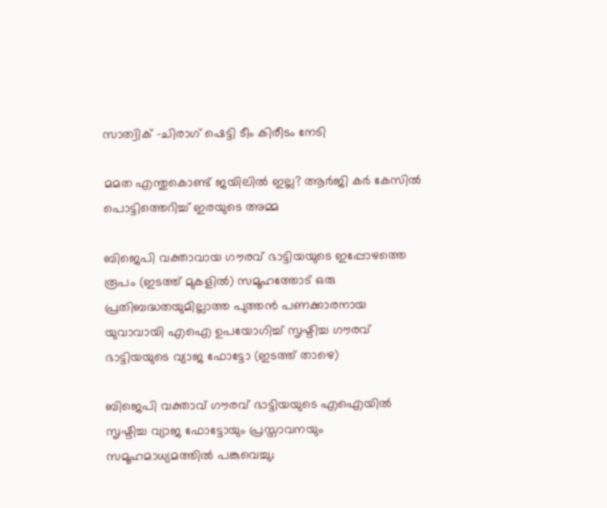സാത്വിക് -ചിരാഗ് ഷെട്ടി ടീം കിരീടം നേടി

മമത എന്തുകൊണ്ട് ജയിലില്‍ ഇല്ല? ആര്‍ജി കര്‍ കേസില്‍ പൊട്ടിത്തെറിച്ച് ഇരയുടെ അമ്മ

ബിജെപി വക്താവായ ഗൗരവ് ഭാട്ടിയയുടെ ഇപ്പോഴത്തെ രൂപം (ഇടത്ത് മുകളില്‍) സമൂഹത്തോട് ഒരു പ്രതിബദ്ധതയുമില്ലാത്ത പുത്തന്‍ പണക്കാരനായ യുവാവായി എഐ ഉപയോഗിച്ച് സൃഷ്ടിച്ച ഗൗരവ് ഭാട്ടിയയുടെ വ്യാജ ഫോട്ടോ (ഇടത്ത് താഴെ)

ബിജെപി വക്താവ് ഗൗരവ് ഭാട്ടിയയുടെ എഐയില്‍ സൃഷ്ടിച്ച വ്യാജ ഫോട്ടോയും പ്രസ്താവനയും സമൂഹമാധ്യമത്തില്‍ പങ്കുവെച്ചു;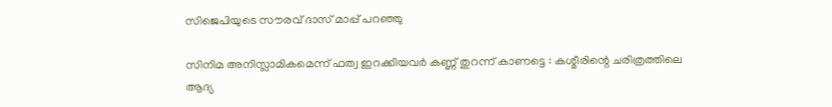സിജെപിയുടെ സൗരവ് ദാസ് മാപ്പ് പറഞ്ഞു

സിനിമ അനിസ്ലാമികമെന്ന് ഫത്വ ഇറക്കിയവർ കണ്ണ് തുറന്ന് കാണട്ടെ : കശ്മീരിന്റെ ചരിത്രത്തിലെ ആദ്യ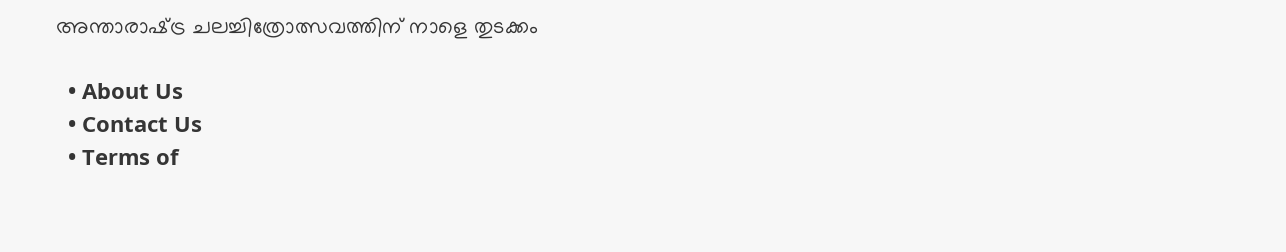അന്താരാഷ്‌ട്ര ചലച്ചിത്രോത്സവത്തിന് നാളെ തുടക്കം

  • About Us
  • Contact Us
  • Terms of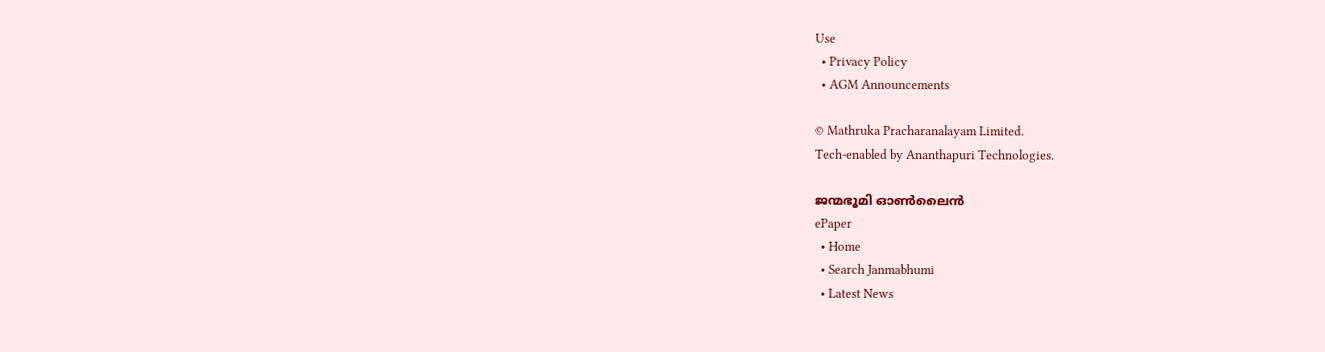Use
  • Privacy Policy
  • AGM Announcements

© Mathruka Pracharanalayam Limited.
Tech-enabled by Ananthapuri Technologies.

ജന്മഭൂമി ഓണ്‍ലൈന്‍
ePaper
  • Home
  • Search Janmabhumi
  • Latest News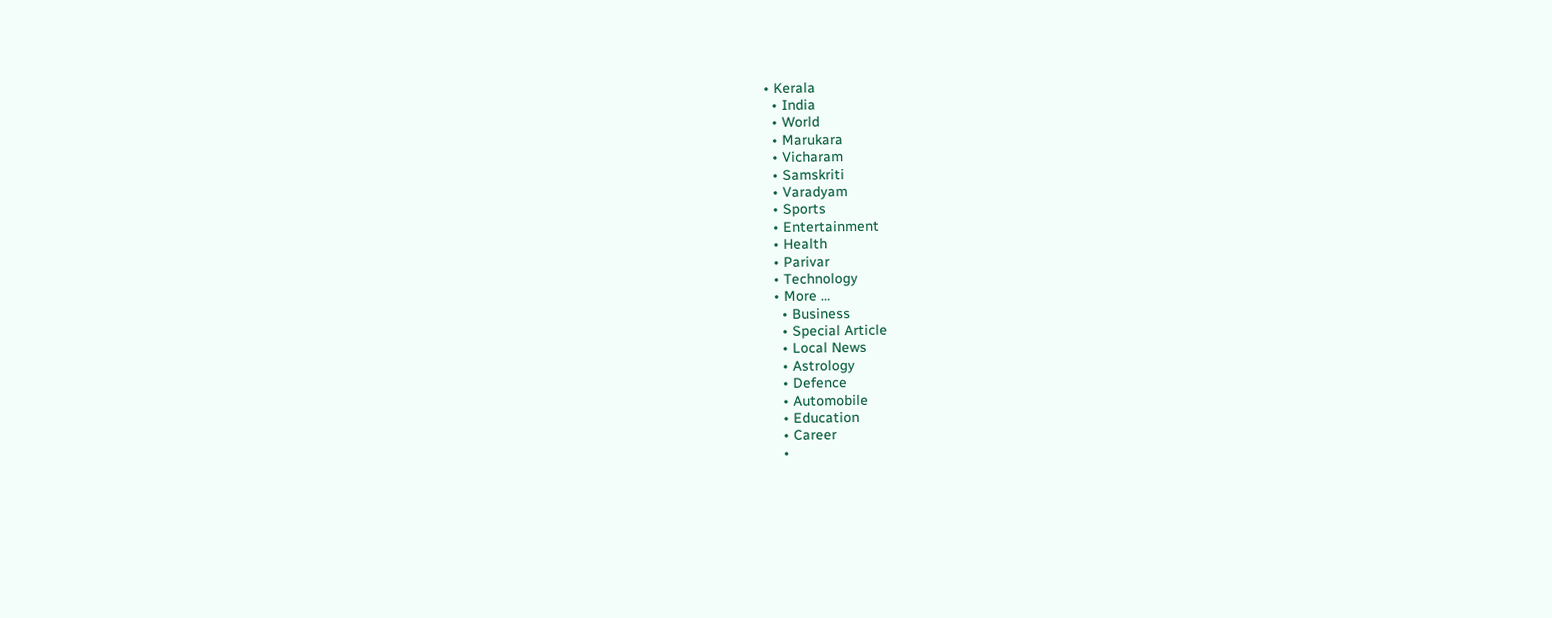• Kerala
  • India
  • World
  • Marukara
  • Vicharam
  • Samskriti
  • Varadyam
  • Sports
  • Entertainment
  • Health
  • Parivar
  • Technology
  • More …
    • Business
    • Special Article
    • Local News
    • Astrology
    • Defence
    • Automobile
    • Education
    • Career
    •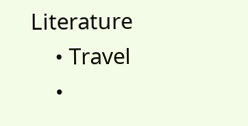Literature
    • Travel
    •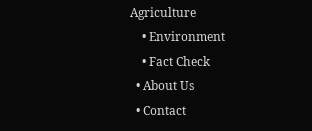Agriculture
    • Environment
    • Fact Check
  • About Us
  • Contact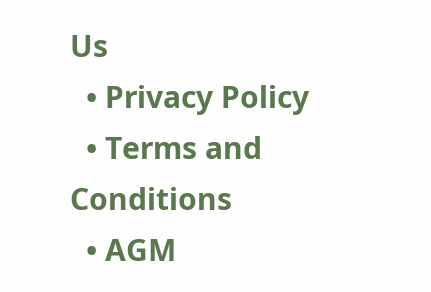Us
  • Privacy Policy
  • Terms and Conditions
  • AGM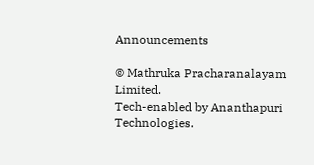Announcements

© Mathruka Pracharanalayam Limited.
Tech-enabled by Ananthapuri Technologies.